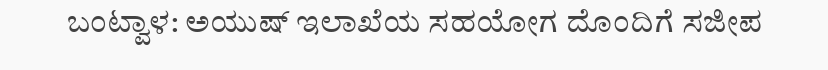ಬಂಟ್ವಾಳ: ಅಯುಷ್ ಇಲಾಖೆಯ ಸಹಯೋಗ ದೊಂದಿಗೆ ಸಜೀಪ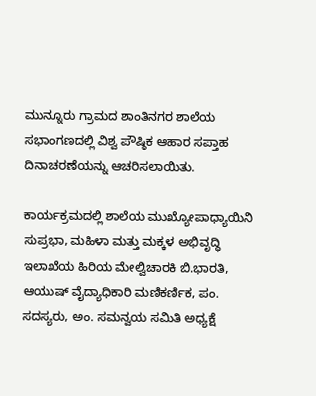ಮುನ್ನೂರು ಗ್ರಾಮದ ಶಾಂತಿನಗರ ಶಾಲೆಯ ಸಭಾಂಗಣದಲ್ಲಿ ವಿಶ್ವ ಪೌಷ್ಠಿಕ ಆಹಾರ ಸಪ್ತಾಹ ದಿನಾಚರಣೆಯನ್ನು ಆಚರಿಸಲಾಯಿತು.

ಕಾರ್ಯಕ್ರಮದಲ್ಲಿ ಶಾಲೆಯ ಮುಖ್ಯೋಪಾಧ್ಯಾಯಿನಿ ಸುಪ್ರಭಾ, ಮಹಿಳಾ ಮತ್ತು ಮಕ್ಕಳ ಅಭಿವೃದ್ಧಿ ಇಲಾಖೆಯ ಹಿರಿಯ ಮೇಲ್ವಿಚಾರಕಿ ಬಿ.ಭಾರತಿ, ಆಯುಷ್ ವೈದ್ಯಾಧಿಕಾರಿ ಮಣಿಕರ್ಣಿಕ, ಪಂ. ಸದಸ್ಯರು, ಅಂ. ಸಮನ್ವಯ ಸಮಿತಿ ಅಧ್ಯಕ್ಷೆ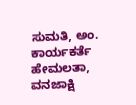ಸುಮತಿ, ಅಂ. ಕಾರ್ಯಕರ್ತೆ ಹೇಮಲತಾ, ವನಜಾಕ್ಷಿ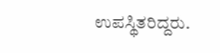ಉಪಸ್ಥಿತರಿದ್ದರು.